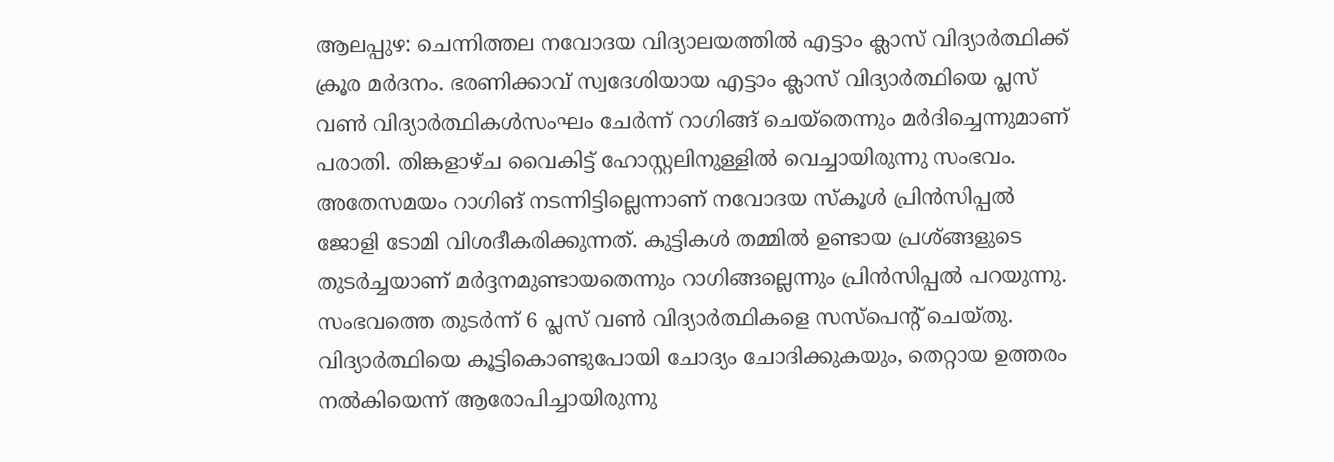ആലപ്പുഴ: ചെന്നിത്തല നവോദയ വിദ്യാലയത്തിൽ എട്ടാം ക്ലാസ് വിദ്യാർത്ഥിക്ക് ക്രൂര മർദനം. ഭരണിക്കാവ് സ്വദേശിയായ എട്ടാം ക്ലാസ് വിദ്യാർത്ഥിയെ പ്ലസ് വൺ വിദ്യാർത്ഥികൾസംഘം ചേർന്ന് റാഗിങ്ങ് ചെയ്തെന്നും മർദിച്ചെന്നുമാണ് പരാതി. തിങ്കളാഴ്ച വൈകിട്ട് ഹോസ്റ്റലിനുള്ളിൽ വെച്ചായിരുന്നു സംഭവം.
അതേസമയം റാഗിങ് നടന്നിട്ടില്ലെന്നാണ് നവോദയ സ്കൂൾ പ്രിൻസിപ്പൽ ജോളി ടോമി വിശദീകരിക്കുന്നത്. കുട്ടികൾ തമ്മിൽ ഉണ്ടായ പ്രശ്ങ്ങളുടെ തുടർച്ചയാണ് മർദ്ദനമുണ്ടായതെന്നും റാഗിങ്ങല്ലെന്നും പ്രിൻസിപ്പൽ പറയുന്നു. സംഭവത്തെ തുടർന്ന് 6 പ്ലസ് വൺ വിദ്യാർത്ഥികളെ സസ്പെന്റ് ചെയ്തു.
വിദ്യാർത്ഥിയെ കൂട്ടികൊണ്ടുപോയി ചോദ്യം ചോദിക്കുകയും, തെറ്റായ ഉത്തരം നൽകിയെന്ന് ആരോപിച്ചായിരുന്നു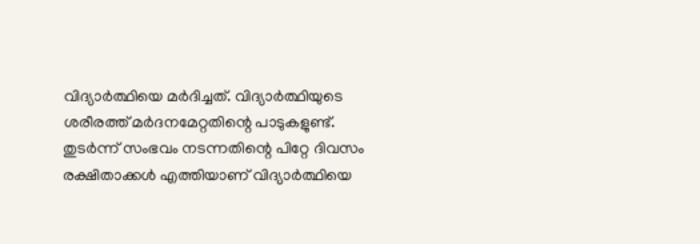വിദ്യാർത്ഥിയെ മർദിച്ചത്. വിദ്യാർത്ഥിയുടെ ശരീരത്ത് മർദനമേറ്റതിന്റെ പാടുകളുണ്ട്. തുടർന്ന് സംഭവം നടന്നതിന്റെ പിറ്റേ ദിവസം രക്ഷിതാക്കൾ എത്തിയാണ് വിദ്യാർത്ഥിയെ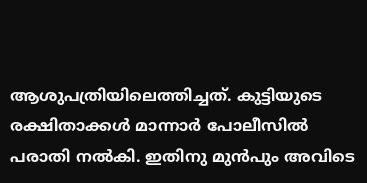ആശുപത്രിയിലെത്തിച്ചത്. കുട്ടിയുടെ രക്ഷിതാക്കൾ മാന്നാർ പോലീസിൽ പരാതി നൽകി. ഇതിനു മുൻപും അവിടെ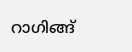റാഗിങ്ങ്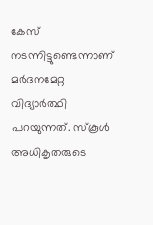കേസ് നടന്നിട്ടുണ്ടെന്നാണ് മർദനമേറ്റ വിദ്യാർത്ഥി പറയുന്നത്. സ്കൂൾ അധികൃതരുടെ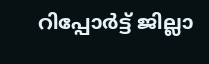റിപ്പോർട്ട് ജില്ലാ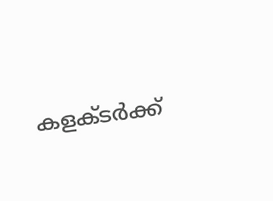കളക്ടർക്ക്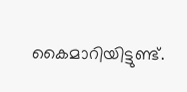കൈമാറിയിട്ടുണ്ട്.